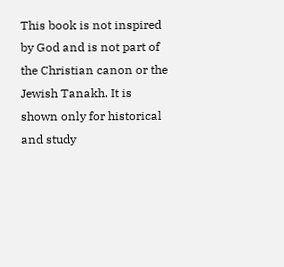This book is not inspired by God and is not part of the Christian canon or the Jewish Tanakh. It is shown only for historical and study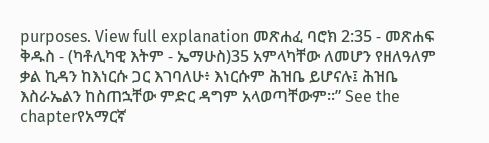purposes. View full explanation መጽሐፈ ባሮክ 2:35 - መጽሐፍ ቅዱስ - (ካቶሊካዊ እትም - ኤማሁስ)35 አምላካቸው ለመሆን የዘለዓለም ቃል ኪዳን ከእነርሱ ጋር እገባለሁ፥ እነርሱም ሕዝቤ ይሆናሉ፤ ሕዝቤ እስራኤልን ከስጠኋቸው ምድር ዳግም አላወጣቸውም።” See the chapterየአማርኛ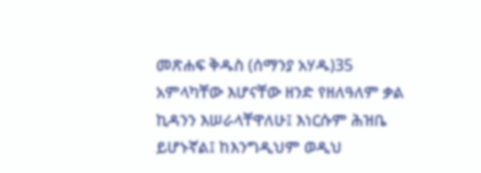መጽሐፍ ቅዱስ (ሰማንያ አሃዱ)35 አምላካቸው እሆናቸው ዘንድ የዘለዓለም ቃል ኪዳንን እሠራላቸዋለሁ፤ እነርሱም ሕዝቤ ይሆኑኛል፤ ከእንግዲህም ወዲህ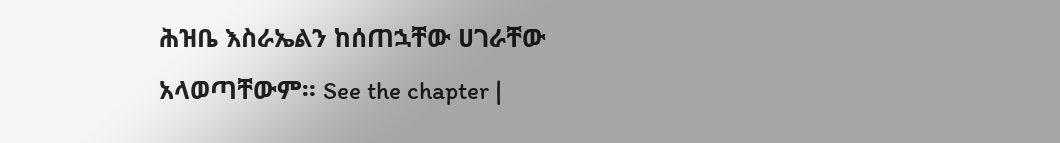ሕዝቤ እስራኤልን ከሰጠኋቸው ሀገራቸው አላወጣቸውም። See the chapter |